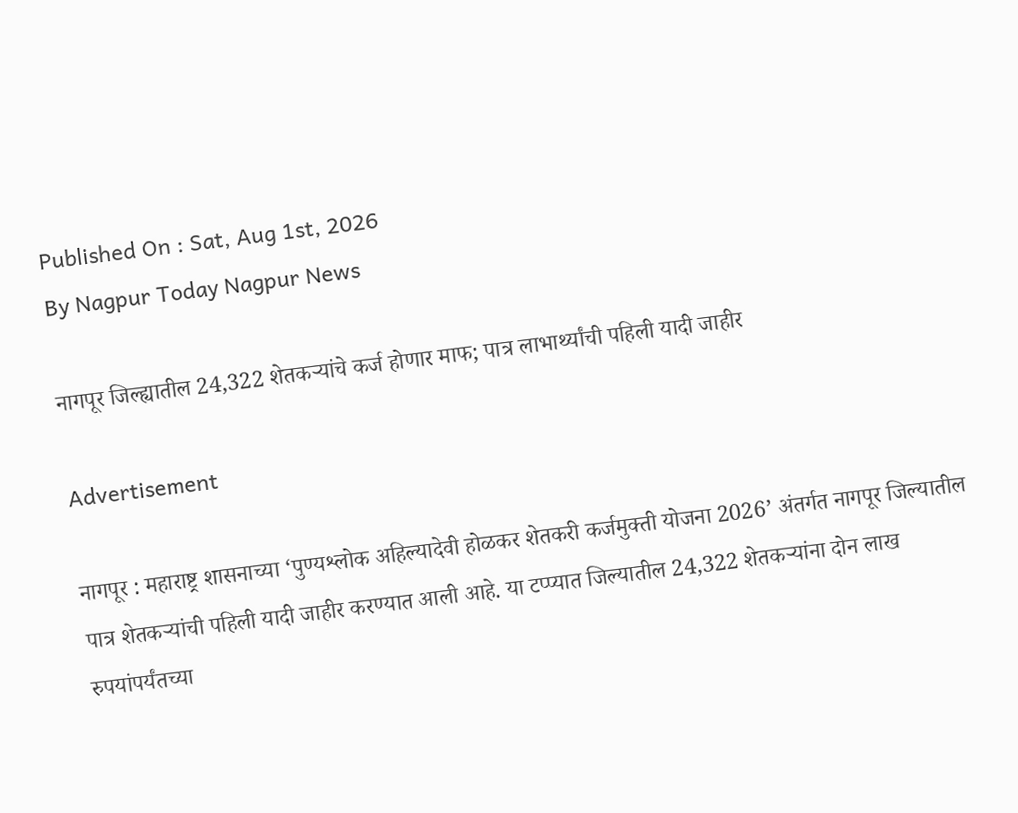Published On : Sat, Aug 1st, 2026
By Nagpur Today Nagpur News

नागपूर जिल्ह्यातील 24,322 शेतकऱ्यांचे कर्ज होणार माफ; पात्र लाभार्थ्यांची पहिली यादी जाहीर

Advertisement

नागपूर : महाराष्ट्र शासनाच्या ‘पुण्यश्लोक अहिल्यादेवी होळकर शेतकरी कर्जमुक्ती योजना 2026’ अंतर्गत नागपूर जिल्यातील पात्र शेतकऱ्यांची पहिली यादी जाहीर करण्यात आली आहे. या टप्प्यात जिल्यातील 24,322 शेतकऱ्यांना दोन लाख रुपयांपर्यंतच्या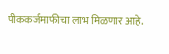पीककर्जमाफीचा लाभ मिळणार आहे.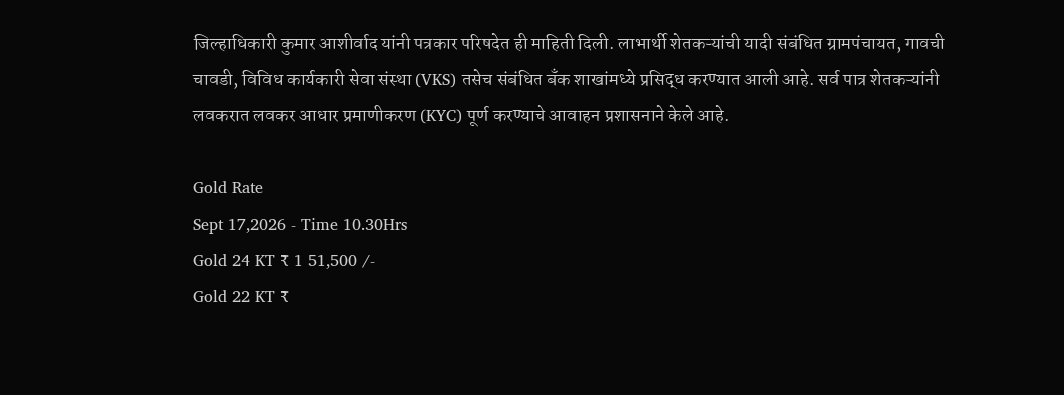जिल्हाधिकारी कुमार आशीर्वाद यांनी पत्रकार परिषदेत ही माहिती दिली. लाभार्थी शेतकऱ्यांची यादी संबंधित ग्रामपंचायत, गावची चावडी, विविध कार्यकारी सेवा संस्था (VKS) तसेच संबंधित बँक शाखांमध्ये प्रसिद्ध करण्यात आली आहे. सर्व पात्र शेतकऱ्यांनी लवकरात लवकर आधार प्रमाणीकरण (KYC) पूर्ण करण्याचे आवाहन प्रशासनाने केले आहे.

Gold Rate
Sept 17,2026 - Time 10.30Hrs
Gold 24 KT ₹ 1 51,500 /-
Gold 22 KT ₹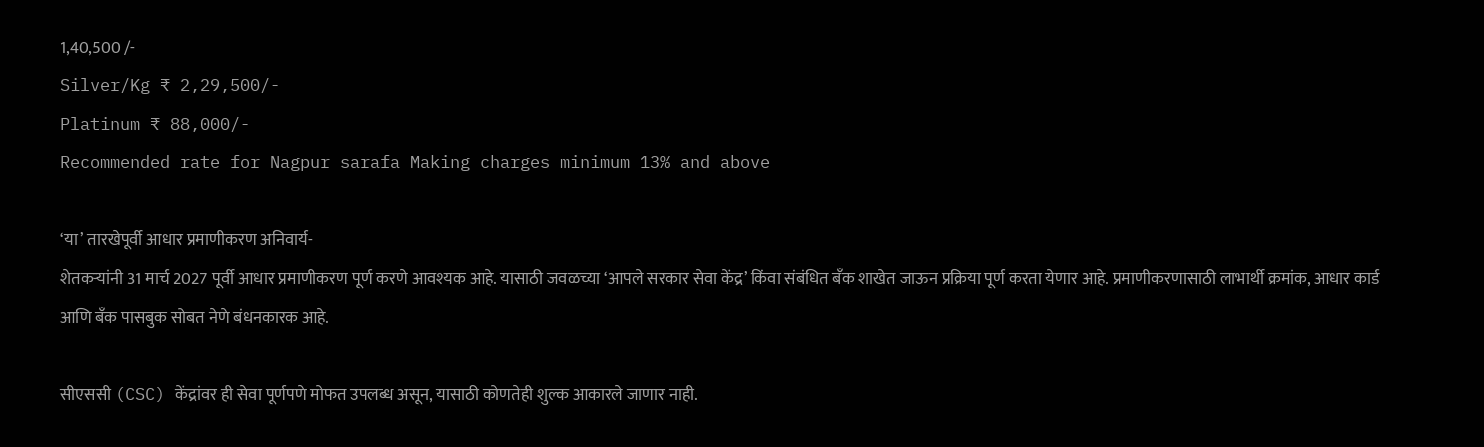1,40,500 /-
Silver/Kg ₹ 2,29,500/-
Platinum ₹ 88,000/-
Recommended rate for Nagpur sarafa Making charges minimum 13% and above

‘या’ तारखेपूर्वी आधार प्रमाणीकरण अनिवार्य-
शेतकऱ्यांनी 31 मार्च 2027 पूर्वी आधार प्रमाणीकरण पूर्ण करणे आवश्यक आहे. यासाठी जवळच्या ‘आपले सरकार सेवा केंद्र’ किंवा संबंधित बँक शाखेत जाऊन प्रक्रिया पूर्ण करता येणार आहे. प्रमाणीकरणासाठी लाभार्थी क्रमांक, आधार कार्ड आणि बँक पासबुक सोबत नेणे बंधनकारक आहे.

सीएससी (CSC) केंद्रांवर ही सेवा पूर्णपणे मोफत उपलब्ध असून, यासाठी कोणतेही शुल्क आकारले जाणार नाही.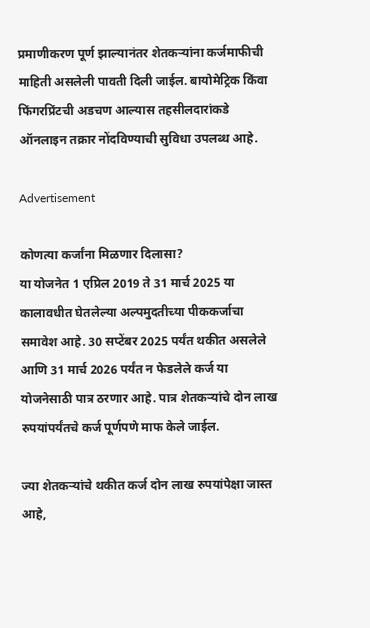प्रमाणीकरण पूर्ण झाल्यानंतर शेतकऱ्यांना कर्जमाफीची माहिती असलेली पावती दिली जाईल. बायोमेट्रिक किंवा फिंगरप्रिंटची अडचण आल्यास तहसीलदारांकडे ऑनलाइन तक्रार नोंदविण्याची सुविधा उपलब्ध आहे.

Advertisement

कोणत्या कर्जांना मिळणार दिलासा?
या योजनेत 1 एप्रिल 2019 ते 31 मार्च 2025 या कालावधीत घेतलेल्या अल्पमुदतीच्या पीककर्जाचा समावेश आहे. 30 सप्टेंबर 2025 पर्यंत थकीत असलेले आणि 31 मार्च 2026 पर्यंत न फेडलेले कर्ज या योजनेसाठी पात्र ठरणार आहे. पात्र शेतकऱ्यांचे दोन लाख रुपयांपर्यंतचे कर्ज पूर्णपणे माफ केले जाईल.

ज्या शेतकऱ्यांचे थकीत कर्ज दोन लाख रुपयांपेक्षा जास्त आहे,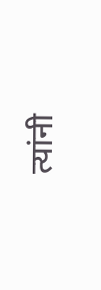त्यांनी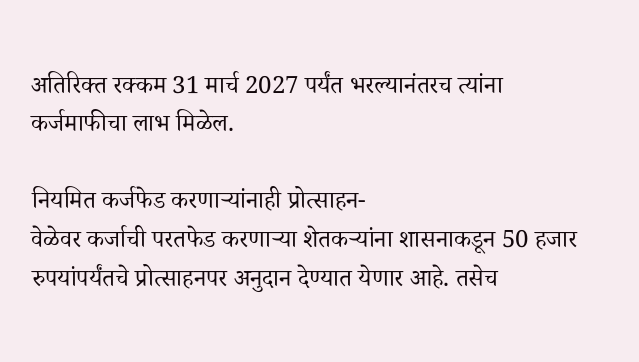अतिरिक्त रक्कम 31 मार्च 2027 पर्यंत भरल्यानंतरच त्यांना कर्जमाफीचा लाभ मिळेल.

नियमित कर्जफेड करणाऱ्यांनाही प्रोत्साहन-
वेळेवर कर्जाची परतफेड करणाऱ्या शेतकऱ्यांना शासनाकडून 50 हजार रुपयांपर्यंतचे प्रोत्साहनपर अनुदान देण्यात येणार आहे. तसेच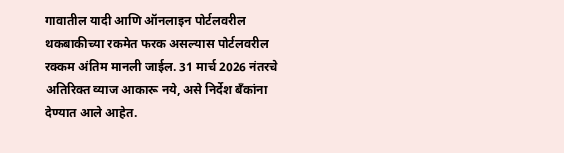गावातील यादी आणि ऑनलाइन पोर्टलवरील थकबाकीच्या रकमेत फरक असल्यास पोर्टलवरील रक्कम अंतिम मानली जाईल. 31 मार्च 2026 नंतरचे अतिरिक्त व्याज आकारू नये, असे निर्देश बँकांना देण्यात आले आहेत.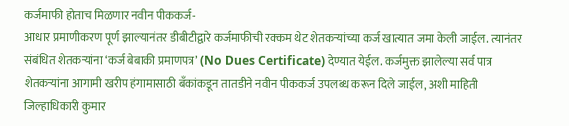कर्जमाफी होताच मिळणार नवीन पीककर्ज-
आधार प्रमाणीकरण पूर्ण झाल्यानंतर डीबीटीद्वारे कर्जमाफीची रक्कम थेट शेतकऱ्यांच्या कर्ज खात्यात जमा केली जाईल. त्यानंतर संबंधित शेतकऱ्यांना ‘कर्ज बेबाकी प्रमाणपत्र’ (No Dues Certificate) देण्यात येईल. कर्जमुक्त झालेल्या सर्व पात्र शेतकऱ्यांना आगामी खरीप हंगामासाठी बँकांकडून तातडीने नवीन पीककर्ज उपलब्ध करून दिले जाईल, अशी माहिती जिल्हाधिकारी कुमार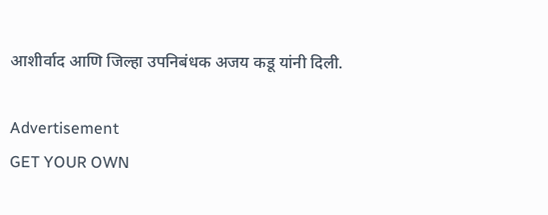आशीर्वाद आणि जिल्हा उपनिबंधक अजय कडू यांनी दिली.

Advertisement
GET YOUR OWN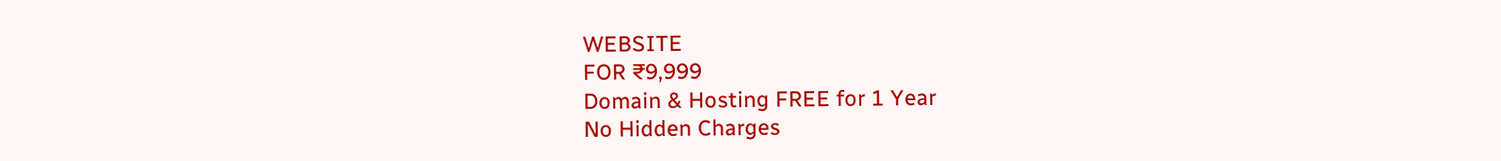WEBSITE
FOR ₹9,999
Domain & Hosting FREE for 1 Year
No Hidden Charges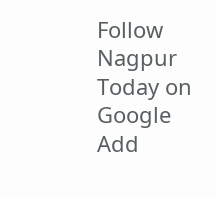Follow Nagpur Today on Google
Add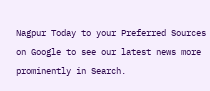Nagpur Today to your Preferred Sources on Google to see our latest news more prominently in Search.